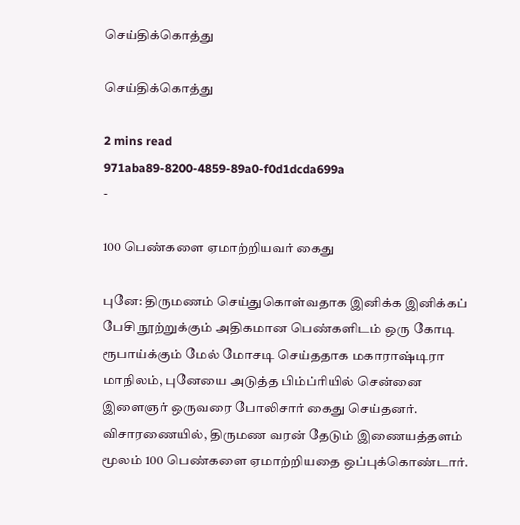செய்திக்கொத்து

செய்திக்கொத்து

2 mins read
971aba89-8200-4859-89a0-f0d1dcda699a
-

100 பெண்களை ஏமாற்றியவர் கைது

புனே: திருமணம் செய்துகொள்வதாக இனிக்க இனிக்கப் பேசி நூற்றுக்கும் அதிகமான பெண்களிடம் ஒரு கோடி ரூபாய்க்கும் மேல் மோசடி செய்ததாக மகாராஷ்டிரா மாநிலம், புனேயை அடுத்த பிம்ப்ரியில் சென்னை இளைஞர் ஒருவரை போலிசார் கைது செய்தனர். விசாரணையில், திருமண வரன் தேடும் இணையத்தளம் மூலம் 100 பெண்களை ஏமாற்றியதை ஒப்புக்கொண்டார்.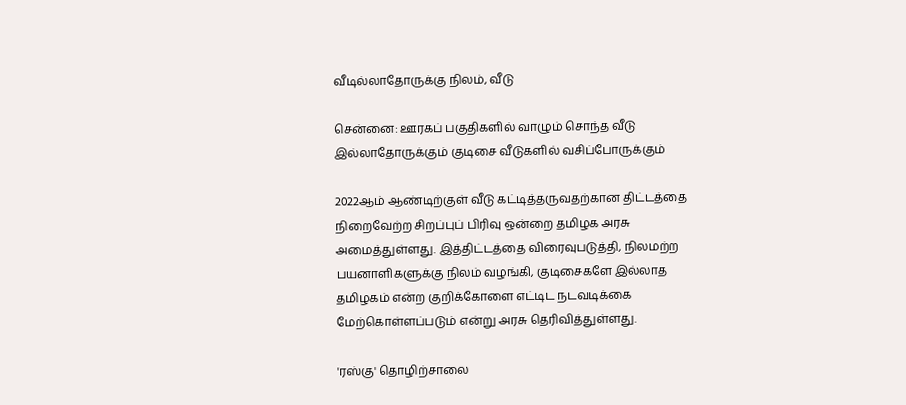வீடில்லாதோருக்கு நிலம், வீடு

சென்னை: ஊரகப் பகுதிகளில் வாழும் சொந்த வீடு இல்லாதோருக்கும் குடிசை வீடுகளில் வசிப்போருக்கும்

2022ஆம் ஆண்டிற்குள் வீடு கட்டித்தருவதற்கான திட்டத்தை நிறைவேற்ற சிறப்புப் பிரிவு ஒன்றை தமிழக அரசு அமைத்துள்ளது. இத்திட்டத்தை விரைவுபடுத்தி, நிலமற்ற பயனாளிகளுக்கு நிலம் வழங்கி, குடிசைகளே இல்லாத தமிழகம் என்ற குறிக்கோளை எட்டிட நடவடிக்கை மேற்கொள்ளப்படும் என்று அரசு தெரிவித்துள்ளது.

'ரஸ்கு' தொழிற்சாலை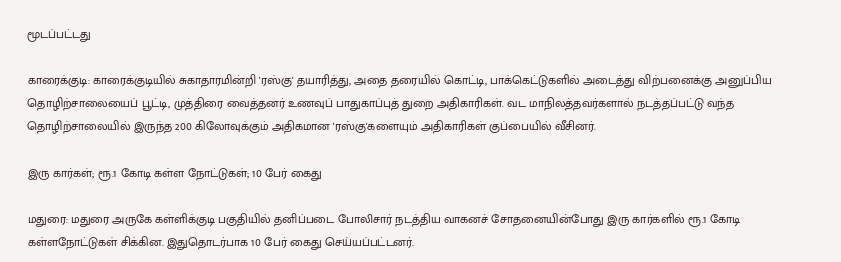மூடப்பட்டது

காரைக்குடி: காரைக்குடியில் சுகாதாரமின்றி 'ரஸ்கு' தயாரித்து, அதை தரையில் கொட்டி, பாக்கெட்டுகளில் அடைத்து விற்பனைக்கு அனுப்பிய தொழிற்சாலையைப் பூட்டி, முத்திரை வைத்தனர் உணவுப் பாதுகாப்புத் துறை அதிகாரிகள். வட மாநிலத்தவர்களால் நடத்தப்பட்டு வந்த தொழிற்சாலையில் இருந்த 200 கிலோவுக்கும் அதிகமான 'ரஸ்கு'களையும் அதிகாரிகள் குப்பையில் வீசினர்.

இரு கார்கள்; ரூ.1 கோடி கள்ள நோட்டுகள்; 10 பேர் கைது

மதுரை: மதுரை அருகே கள்ளிக்குடி பகுதியில் தனிப்படை போலிசார் நடத்திய வாகனச் சோதனையின்போது இரு கார்களில் ரூ.1 கோடி கள்ளநோட்டுகள் சிக்கின. இதுதொடர்பாக 10 பேர் கைது செய்யப்பட்டனர்.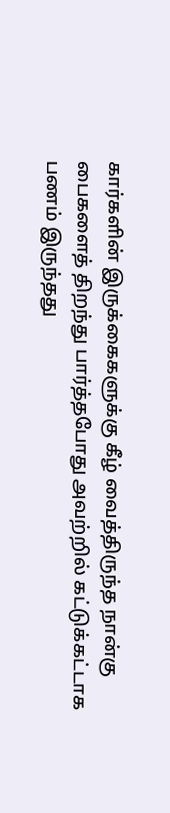கார்களின் இருக்கைகளுக்கு கீழ் வைத்திருந்த நான்கு பைகளைத் திறந்து பார்த்தபோது அவற்றில் கட்டுக்கட்டாக பணம் இருந்தது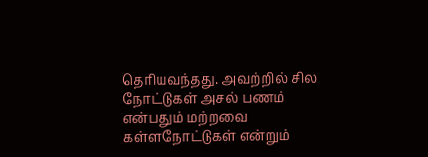தெரியவந்தது. அவற்றில் சில நோட்டுகள் அசல் பணம் என்பதும் மற்றவை கள்ளநோட்டுகள் என்றும்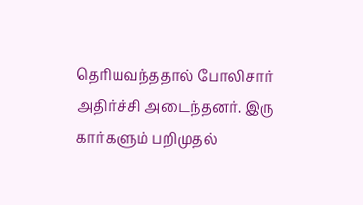தெரியவந்ததால் போலிசார் அதிர்ச்சி அடைந்தனர். இரு கார்களும் பறிமுதல்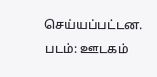செய்யப்பட்டன. படம்: ஊடகம்